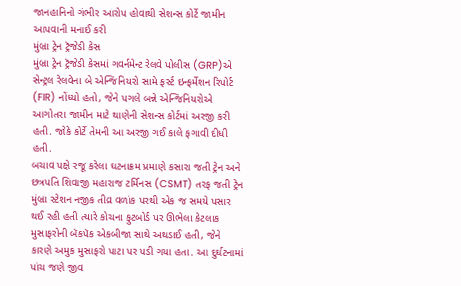જાનહાનિનો ગંભીર આરોપ હોવાથી સેશન્સ કોર્ટે જામીન આપવાની મનાઈ કરી
મુંબ્રા ટ્રેન ટ્રૅજેડી કેસ
મુંબ્રા ટ્રેન ટ્રૅજેડી કેસમાં ગવર્નમેન્ટ રેલવે પોલીસ (GRP)એ સેન્ટ્રલ રેલવેના બે એન્જિનિયરો સામે ફર્સ્ટ ઇન્ફર્મેશન રિપોર્ટ (FIR) નોંધ્યો હતો, જેને પગલે બન્ને એન્જિનિયરોએ આગોતરા જામીન માટે થાણેની સેશન્સ કોર્ટમાં અરજી કરી હતી. જોકે કોર્ટે તેમની આ અરજી ગઈ કાલે ફગાવી દીધી હતી.
બચાવ પક્ષે રજૂ કરેલા ઘટનાક્રમ પ્રમાણે કસારા જતી ટ્રેન અને છત્રપતિ શિવાજી મહારાજ ટર્મિનસ (CSMT) તરફ જતી ટ્રેન મુંબ્રા સ્ટેશન નજીક તીવ્ર વળાંક પરથી એક જ સમયે પસાર થઈ રહી હતી ત્યારે કોચના ફુટબોર્ડ પર ઊભેલા કેટલાક મુસાફરોની બૅકપૅક એકબીજા સાથે અથડાઈ હતી, જેને કારણે અમુક મુસાફરો પાટા પર પડી ગયા હતા. આ દુર્ઘટનામાં પાંચ જણે જીવ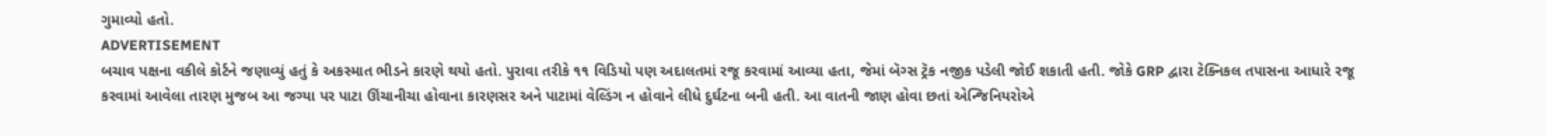ગુમાવ્યો હતો.
ADVERTISEMENT
બચાવ પક્ષના વકીલે કોર્ટને જણાવ્યું હતું કે અકસ્માત ભીડને કારણે થયો હતો. પુરાવા તરીકે ૧૧ વિડિયો પણ અદાલતમાં રજૂ કરવામાં આવ્યા હતા, જેમાં બૅગ્સ ટ્રૅક નજીક પડેલી જોઈ શકાતી હતી. જોકે GRP દ્વારા ટેક્નિકલ તપાસના આધારે રજૂ કરવામાં આવેલા તારણ મુજબ આ જગ્યા પર પાટા ઊંચાનીચા હોવાના કારણસર અને પાટામાં વેલ્ડિંગ ન હોવાને લીધે દુર્ઘટના બની હતી. આ વાતની જાણ હોવા છતાં એન્જિનિયરોએ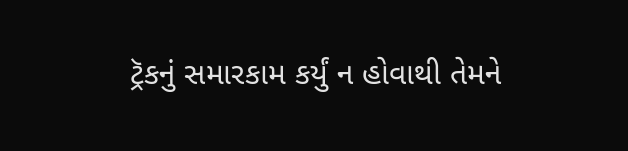ટ્રૅકનું સમારકામ કર્યું ન હોવાથી તેમને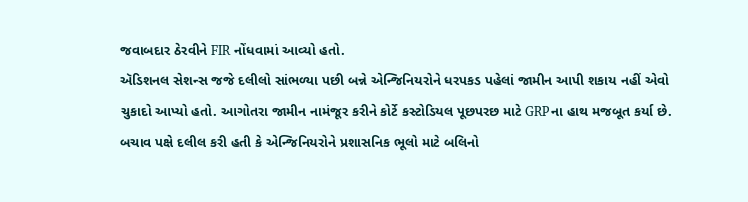જવાબદાર ઠેરવીને FIR નોંધવામાં આવ્યો હતો.
ઍડિશનલ સેશન્સ જજે દલીલો સાંભળ્યા પછી બન્ને એન્જિનિયરોને ધરપકડ પહેલાં જામીન આપી શકાય નહીં એવો ચુકાદો આપ્યો હતો. આગોતરા જામીન નામંજૂર કરીને કોર્ટે કસ્ટોડિયલ પૂછપરછ માટે GRPના હાથ મજબૂત કર્યા છે. બચાવ પક્ષે દલીલ કરી હતી કે એન્જિનિયરોને પ્રશાસનિક ભૂલો માટે બલિનો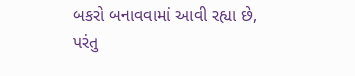બકરો બનાવવામાં આવી રહ્યા છે, પરંતુ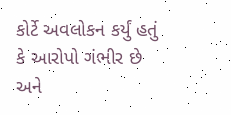કોર્ટે અવલોકન કર્યું હતું કે આરોપો ગંભીર છે અને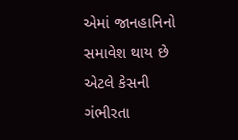એમાં જાનહાનિનો સમાવેશ થાય છે એટલે કેસની ગંભીરતા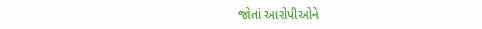જોતાં આરોપીઓને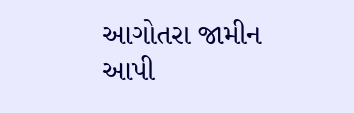આગોતરા જામીન આપી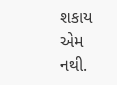શકાય એમ નથી.